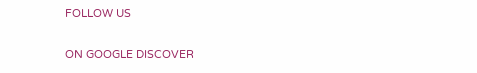FOLLOW US

ON GOOGLE DISCOVER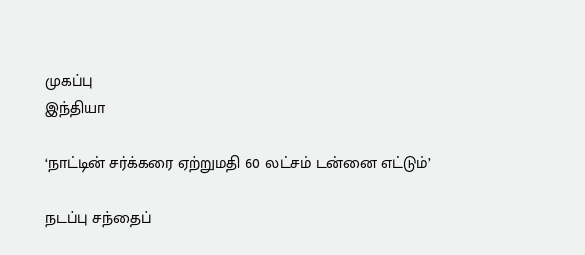முகப்பு
இந்தியா

‘நாட்டின் சர்க்கரை ஏற்றுமதி 60 லட்சம் டன்னை எட்டும்’

நடப்பு சந்தைப்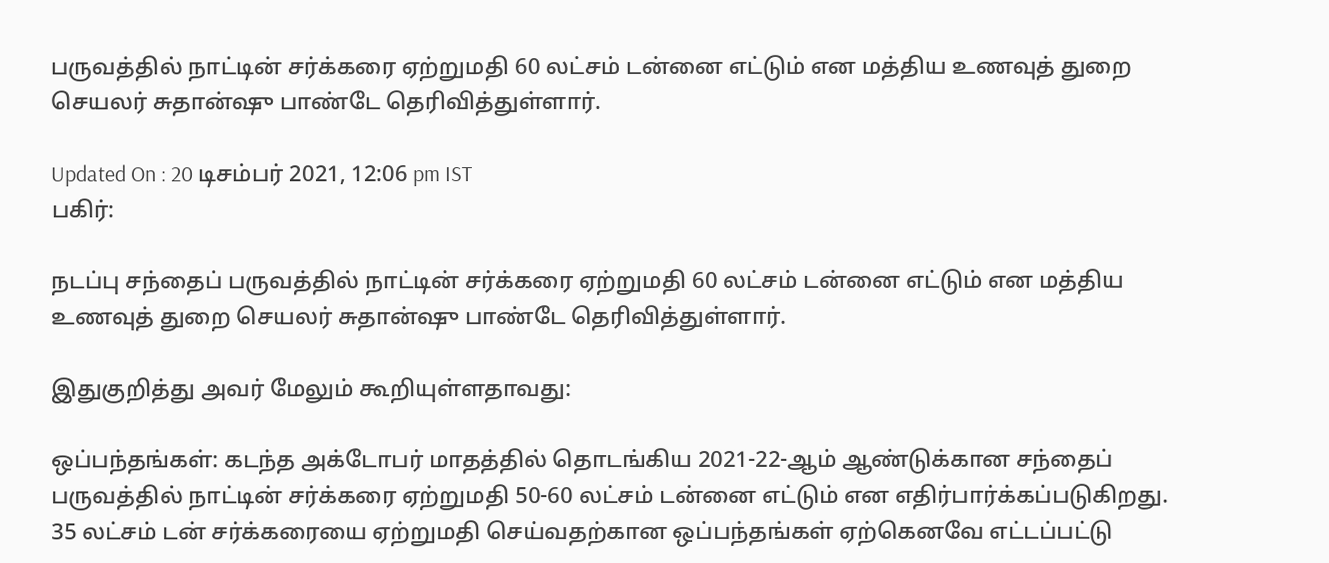பருவத்தில் நாட்டின் சர்க்கரை ஏற்றுமதி 60 லட்சம் டன்னை எட்டும் என மத்திய உணவுத் துறை செயலர் சுதான்ஷு பாண்டே தெரிவித்துள்ளார்.

Updated On : 20 டிசம்பர் 2021, 12:06 pm IST
பகிர்:

நடப்பு சந்தைப் பருவத்தில் நாட்டின் சர்க்கரை ஏற்றுமதி 60 லட்சம் டன்னை எட்டும் என மத்திய உணவுத் துறை செயலர் சுதான்ஷு பாண்டே தெரிவித்துள்ளார்.

இதுகுறித்து அவர் மேலும் கூறியுள்ளதாவது:

ஒப்பந்தங்கள்: கடந்த அக்டோபர் மாதத்தில் தொடங்கிய 2021-22-ஆம் ஆண்டுக்கான சந்தைப் பருவத்தில் நாட்டின் சர்க்கரை ஏற்றுமதி 50-60 லட்சம் டன்னை எட்டும் என எதிர்பார்க்கப்படுகிறது. 35 லட்சம் டன் சர்க்கரையை ஏற்றுமதி செய்வதற்கான ஒப்பந்தங்கள் ஏற்கெனவே எட்டப்பட்டு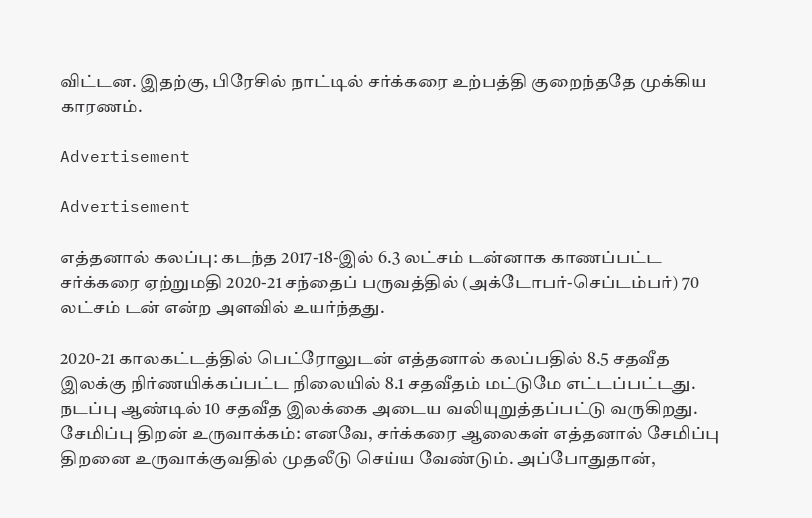விட்டன. இதற்கு, பிரேசில் நாட்டில் சர்க்கரை உற்பத்தி குறைந்ததே முக்கிய காரணம்.

Advertisement

Advertisement

எத்தனால் கலப்பு: கடந்த 2017-18-இல் 6.3 லட்சம் டன்னாக காணப்பட்ட சர்க்கரை ஏற்றுமதி 2020-21 சந்தைப் பருவத்தில் (அக்டோபர்-செப்டம்பர்) 70 லட்சம் டன் என்ற அளவில் உயர்ந்தது.

2020-21 காலகட்டத்தில் பெட்ரோலுடன் எத்தனால் கலப்பதில் 8.5 சதவீத இலக்கு நிர்ணயிக்கப்பட்ட நிலையில் 8.1 சதவீதம் மட்டுமே எட்டப்பட்டது. நடப்பு ஆண்டில் 10 சதவீத இலக்கை அடைய வலியுறுத்தப்பட்டு வருகிறது. சேமிப்பு திறன் உருவாக்கம்: எனவே, சர்க்கரை ஆலைகள் எத்தனால் சேமிப்பு திறனை உருவாக்குவதில் முதலீடு செய்ய வேண்டும். அப்போதுதான்,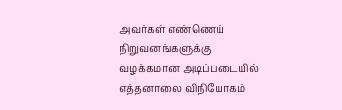அவர்கள் எண்ணெய் நிறுவனங்களுக்கு வழக்கமான அடிப்படையில் எத்தனாலை விநியோகம்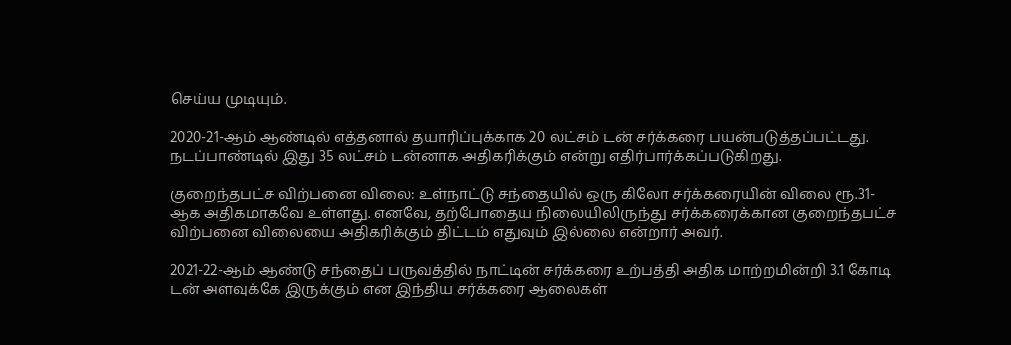செய்ய முடியும்.

2020-21-ஆம் ஆண்டில் எத்தனால் தயாரிப்புக்காக 20 லட்சம் டன் சர்க்கரை பயன்படுத்தப்பட்டது. நடப்பாண்டில் இது 35 லட்சம் டன்னாக அதிகரிக்கும் என்று எதிர்பார்க்கப்படுகிறது.

குறைந்தபட்ச விற்பனை விலை: உள்நாட்டு சந்தையில் ஒரு கிலோ சர்க்கரையின் விலை ரூ.31-ஆக அதிகமாகவே உள்ளது. எனவே, தற்போதைய நிலையிலிருந்து சர்க்கரைக்கான குறைந்தபட்ச விற்பனை விலையை அதிகரிக்கும் திட்டம் எதுவும் இல்லை என்றார் அவர்.

2021-22-ஆம் ஆண்டு சந்தைப் பருவத்தில் நாட்டின் சர்க்கரை உற்பத்தி அதிக மாற்றமின்றி 3.1 கோடி டன் அளவுக்கே இருக்கும் என இந்திய சர்க்கரை ஆலைகள்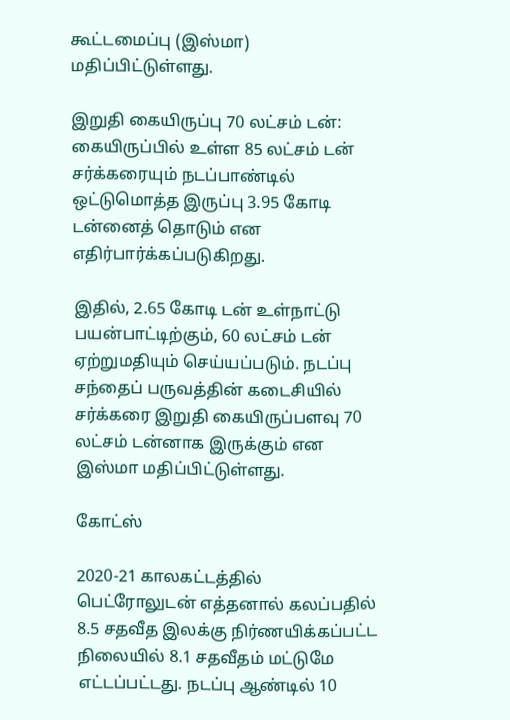கூட்டமைப்பு (இஸ்மா) மதிப்பிட்டுள்ளது.

இறுதி கையிருப்பு 70 லட்சம் டன்: கையிருப்பில் உள்ள 85 லட்சம் டன் சர்க்கரையும் நடப்பாண்டில் ஒட்டுமொத்த இருப்பு 3.95 கோடி டன்னைத் தொடும் என எதிர்பார்க்கப்படுகிறது.

இதில், 2.65 கோடி டன் உள்நாட்டு பயன்பாட்டிற்கும், 60 லட்சம் டன் ஏற்றுமதியும் செய்யப்படும். நடப்பு சந்தைப் பருவத்தின் கடைசியில் சர்க்கரை இறுதி கையிருப்பளவு 70 லட்சம் டன்னாக இருக்கும் என இஸ்மா மதிப்பிட்டுள்ளது.

கோட்ஸ்

2020-21 காலகட்டத்தில் பெட்ரோலுடன் எத்தனால் கலப்பதில் 8.5 சதவீத இலக்கு நிர்ணயிக்கப்பட்ட நிலையில் 8.1 சதவீதம் மட்டுமே எட்டப்பட்டது. நடப்பு ஆண்டில் 10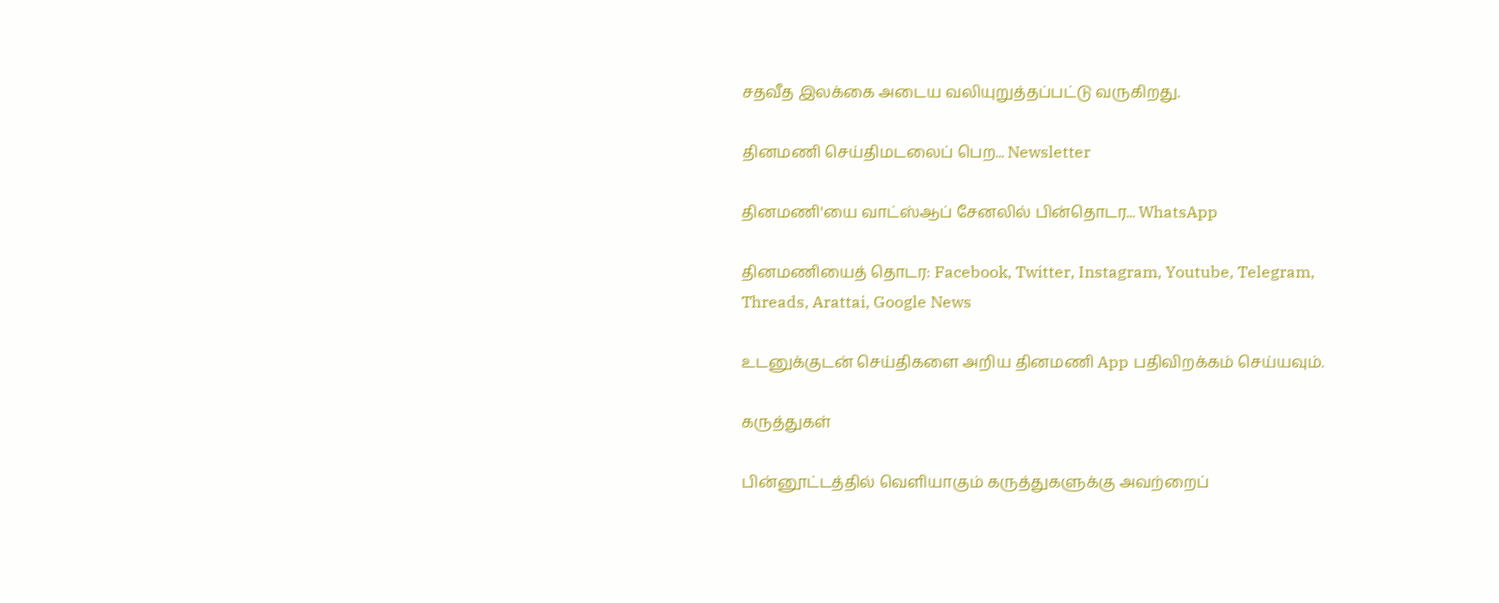சதவீத இலக்கை அடைய வலியுறுத்தப்பட்டு வருகிறது.

தினமணி செய்திமடலைப் பெற... Newsletter

தினமணி'யை வாட்ஸ்ஆப் சேனலில் பின்தொடர... WhatsApp

தினமணியைத் தொடர: Facebook, Twitter, Instagram, Youtube, Telegram, Threads, Arattai, Google News

உடனுக்குடன் செய்திகளை அறிய தினமணி App பதிவிறக்கம் செய்யவும்.

கருத்துகள்

பின்னூட்டத்தில் வெளியாகும் கருத்துகளுக்கு அவற்றைப்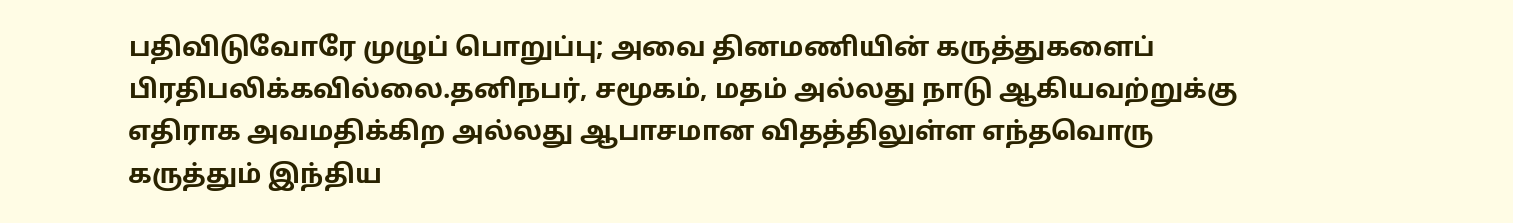பதிவிடுவோரே முழுப் பொறுப்பு; அவை தினமணியின் கருத்துகளைப் பிரதிபலிக்கவில்லை.தனிநபர், சமூகம், மதம் அல்லது நாடு ஆகியவற்றுக்கு எதிராக அவமதிக்கிற அல்லது ஆபாசமான விதத்திலுள்ள எந்தவொரு கருத்தும் இந்திய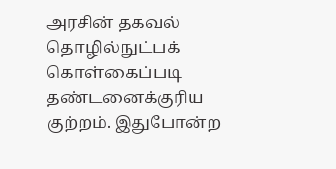அரசின் தகவல் தொழில்நுட்பக் கொள்கைப்படி தண்டனைக்குரிய குற்றம். இதுபோன்ற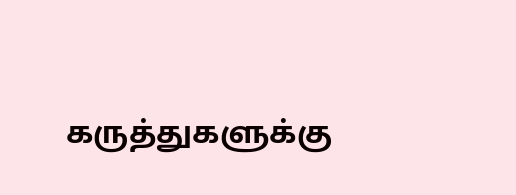கருத்துகளுக்கு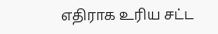எதிராக உரிய சட்ட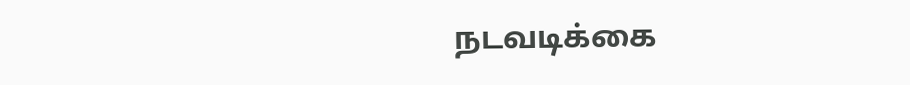நடவடிக்கை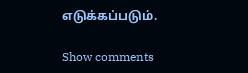எடுக்கப்படும்.

Show comments